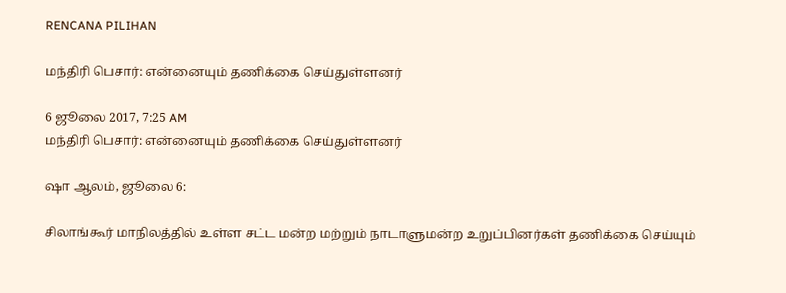RENCANA PILIHAN

மந்திரி பெசார்: என்னையும் தணிக்கை செய்துள்ளனர்

6 ஜூலை 2017, 7:25 AM
மந்திரி பெசார்: என்னையும் தணிக்கை செய்துள்ளனர்

ஷா ஆலம், ஜூலை 6:

சிலாங்கூர் மாநிலத்தில் உள்ள சட்ட மன்ற மற்றும் நாடாளுமன்ற உறுப்பினர்கள் தணிக்கை செய்யும்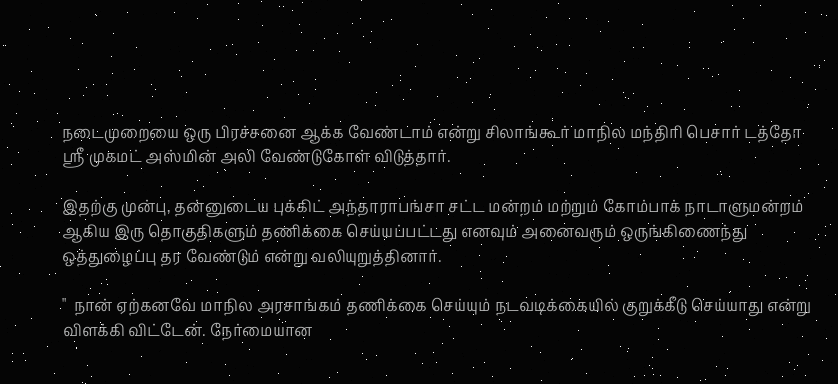நடைமுறையை ஒரு பிரச்சனை ஆக்க வேண்டாம் என்று சிலாங்கூர் மாநில மந்திரி பெசார் டத்தோ ஸ்ரீ முகமட் அஸ்மின் அலி வேண்டுகோள் விடுத்தார்.

இதற்கு முன்பு, தன்னுடைய புக்கிட் அந்தாராபங்சா சட்ட மன்றம் மற்றும் கோம்பாக் நாடாளுமன்றம் ஆகிய இரு தொகுதிகளும் தணிக்கை செய்யப்பட்டது எனவும் அனைவரும் ஒருங்கிணைந்து ஒத்துழைப்பு தர வேண்டும் என்று வலியுறுத்தினார்.

"  நான் ஏற்கனவே மாநில அரசாங்கம் தணிக்கை செய்யும் நடவடிக்கையில் குறுக்கீடு செய்யாது என்று விளக்கி விட்டேன். நேர்மையான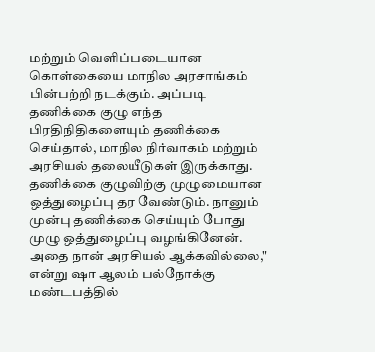மற்றும் வெளிப்படையான கொள்கையை மாநில அரசாங்கம் பின்பற்றி நடக்கும். அப்படி தணிக்கை குழு எந்த பிரதிநிதிகளையும் தணிக்கை செய்தால், மாநில நிர்வாகம் மற்றும் அரசியல் தலையீடுகள் இருக்காது. தணிக்கை குழுவிற்கு முழுமையான ஒத்துழைப்பு தர வேண்டும். நானும் முன்பு தணிக்கை செய்யும் போது முழு ஒத்துழைப்பு வழங்கினேன். அதை நான் அரசியல் ஆக்கவில்லை," என்று ஷா ஆலம் பல்நோக்கு மண்டபத்தில்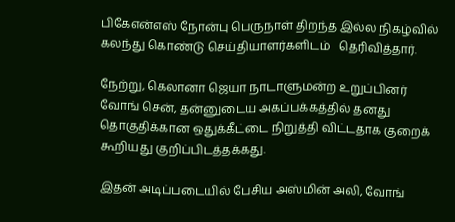பிகேஎன்எஸ் நோன்பு பெருநாள் திறந்த இல்ல நிகழ்வில் கலந்து கொண்டு செய்தியாளர்களிடம்   தெரிவித்தார்.

நேற்று, கெலானா ஜெயா நாடாளுமன்ற உறுப்பினர் வோங் சென், தன்னுடைய அகப்பக்கத்தில் தனது தொகுதிக்கான ஒதுக்கீட்டை நிறுத்தி விட்டதாக குறைக் கூறியது குறிப்பிடத்தக்கது.

இதன் அடிப்படையில் பேசிய அஸ்மின் அலி, வோங்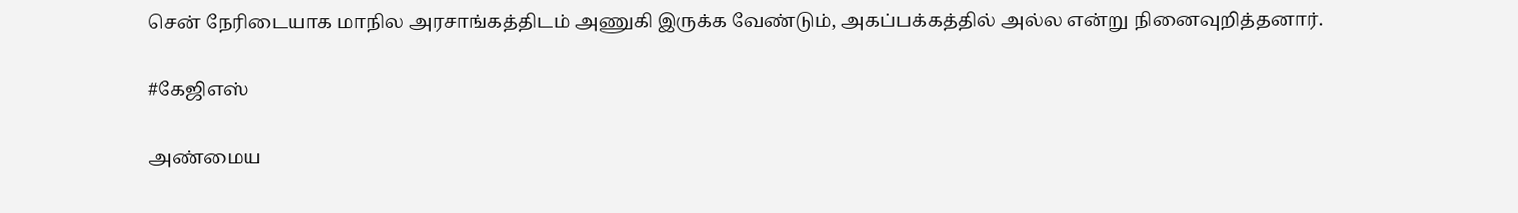சென் நேரிடையாக மாநில அரசாங்கத்திடம் அணுகி இருக்க வேண்டும், அகப்பக்கத்தில் அல்ல என்று நினைவுறித்தனார்.

#கேஜிஎஸ்

அண்மைய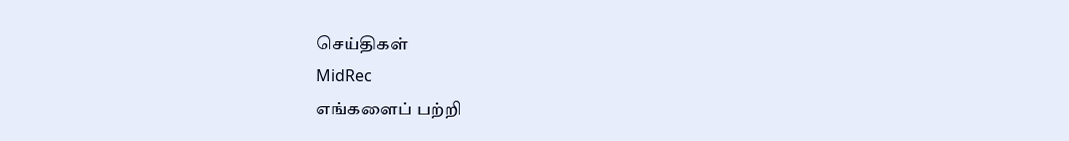செய்திகள்
MidRec
எங்களைப் பற்றி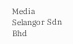Media Selangor Sdn Bhd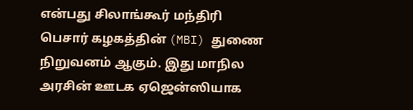என்பது சிலாங்கூர் மந்திரி பெசார் கழகத்தின் (MBI) துணை நிறுவனம் ஆகும். இது மாநில அரசின் ஊடக ஏஜென்ஸியாக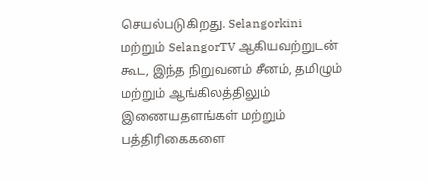செயல்படுகிறது. Selangorkini மற்றும் SelangorTV ஆகியவற்றுடன் கூட, இந்த நிறுவனம் சீனம், தமிழும் மற்றும் ஆங்கிலத்திலும் இணையதளங்கள் மற்றும் பத்திரிகைகளை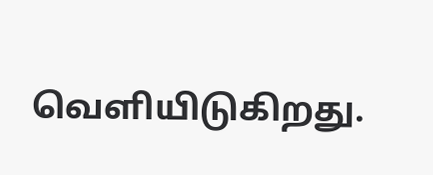வெளியிடுகிறது.